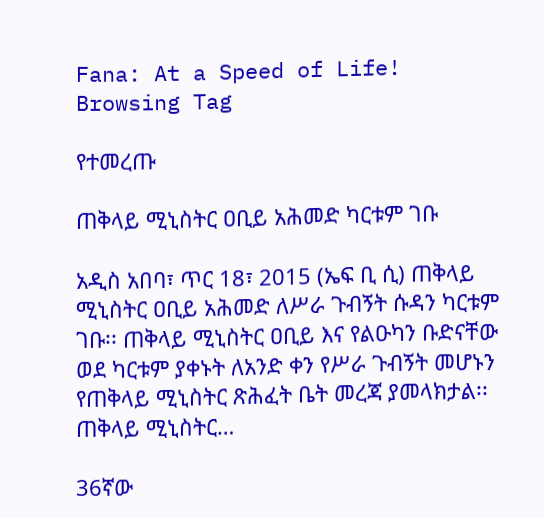Fana: At a Speed of Life!
Browsing Tag

የተመረጡ

ጠቅላይ ሚኒስትር ዐቢይ አሕመድ ካርቱም ገቡ

አዲስ አበባ፣ ጥር 18፣ 2015 (ኤፍ ቢ ሲ) ጠቅላይ ሚኒስትር ዐቢይ አሕመድ ለሥራ ጉብኝት ሱዳን ካርቱም ገቡ፡፡ ጠቅላይ ሚኒስትር ዐቢይ እና የልዑካን ቡድናቸው ወደ ካርቱም ያቀኑት ለአንድ ቀን የሥራ ጉብኝት መሆኑን የጠቅላይ ሚኒስትር ጽሕፈት ቤት መረጃ ያመላክታል፡፡ ጠቅላይ ሚኒስትር…

36ኛው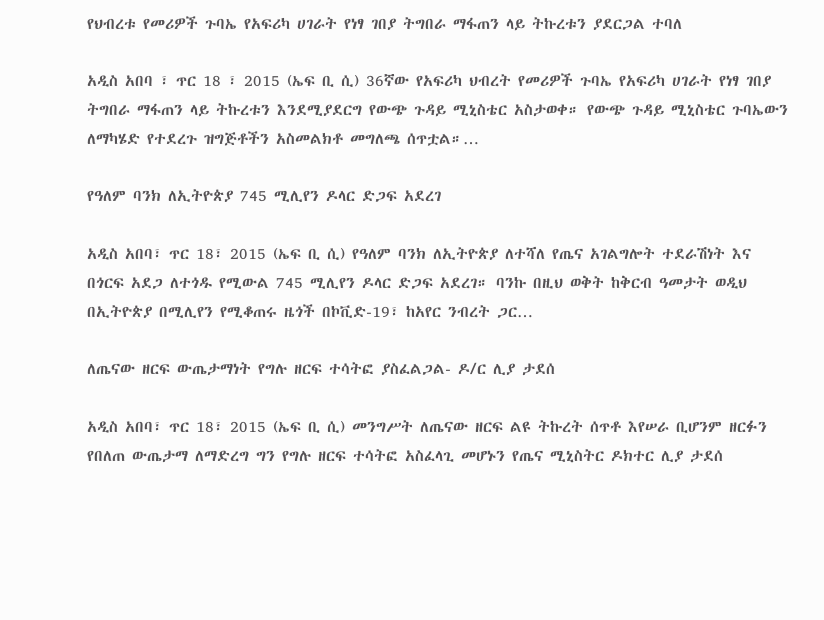የህብረቱ የመሪዎች ጉባኤ የአፍሪካ ሀገራት የነፃ ገበያ ትግበራ ማፋጠን ላይ ትኩረቱን ያደርጋል ተባለ

አዲስ አበባ ፣ ጥር 18 ፣ 2015 (ኤፍ ቢ ሲ) 36ኛው የአፍሪካ ህብረት የመሪዎች ጉባኤ የአፍሪካ ሀገራት የነፃ ገበያ ትግበራ ማፋጠን ላይ ትኩረቱን እንደሚያደርግ የውጭ ጉዳይ ሚኒስቴር አስታወቀ። የውጭ ጉዳይ ሚኒስቴር ጉባኤውን ለማካሄድ የተደረጉ ዝግጅቶችን አስመልክቶ መግለጫ ሰጥቷል።…

የዓለም ባንክ ለኢትዮጵያ 745 ሚሊየን ዶላር ድጋፍ አደረገ

አዲስ አበባ፣ ጥር 18፣ 2015 (ኤፍ ቢ ሲ) የዓለም ባንክ ለኢትዮጵያ ለተሻለ የጤና አገልግሎት ተደራሽነት እና በጎርፍ አደጋ ለተጎዱ የሚውል 745 ሚሊየን ዶላር ድጋፍ አደረገ። ባንኩ በዚህ ወቅት ከቅርብ ዓመታት ወዲህ በኢትዮጵያ በሚሊየን የሚቆጠሩ ዜጎች በኮቪድ-19፣ ከአየር ንብረት ጋር…

ለጤናው ዘርፍ ውጤታማነት የግሉ ዘርፍ ተሳትፎ ያስፈልጋል- ዶ/ር ሊያ ታደሰ

አዲስ አበባ፣ ጥር 18፣ 2015 (ኤፍ ቢ ሲ) መንግሥት ለጤናው ዘርፍ ልዩ ትኩረት ሰጥቶ እየሠራ ቢሆንም ዘርፉን የበለጠ ውጤታማ ለማድረግ ግን የግሉ ዘርፍ ተሳትፎ አስፈላጊ መሆኑን የጤና ሚኒስትር ዶክተር ሊያ ታደሰ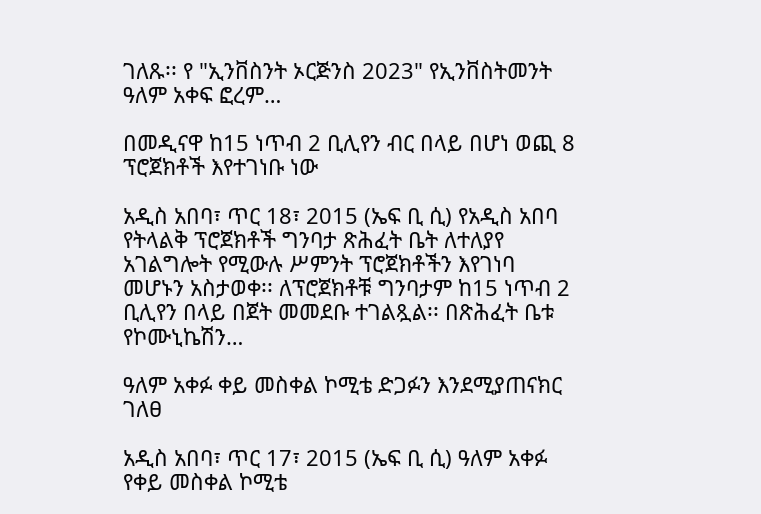ገለጹ፡፡ የ "ኢንቨስንት ኦርጅንስ 2023" የኢንቨስትመንት ዓለም አቀፍ ፎረም…

በመዲናዋ ከ15 ነጥብ 2 ቢሊየን ብር በላይ በሆነ ወጪ 8 ፕሮጀክቶች እየተገነቡ ነው

አዲስ አበባ፣ ጥር 18፣ 2015 (ኤፍ ቢ ሲ) የአዲስ አበባ የትላልቅ ፕሮጀክቶች ግንባታ ጽሕፈት ቤት ለተለያየ አገልግሎት የሚውሉ ሥምንት ፕሮጀክቶችን እየገነባ መሆኑን አስታወቀ፡፡ ለፕሮጀክቶቹ ግንባታም ከ15 ነጥብ 2 ቢሊየን በላይ በጀት መመደቡ ተገልጿል፡፡ በጽሕፈት ቤቱ የኮሙኒኬሽን…

ዓለም አቀፉ ቀይ መስቀል ኮሚቴ ድጋፉን እንደሚያጠናክር ገለፀ

አዲስ አበባ፣ ጥር 17፣ 2015 (ኤፍ ቢ ሲ) ዓለም አቀፉ የቀይ መስቀል ኮሚቴ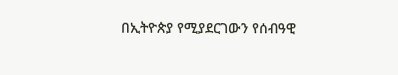በኢትዮጵያ የሚያደርገውን የሰብዓዊ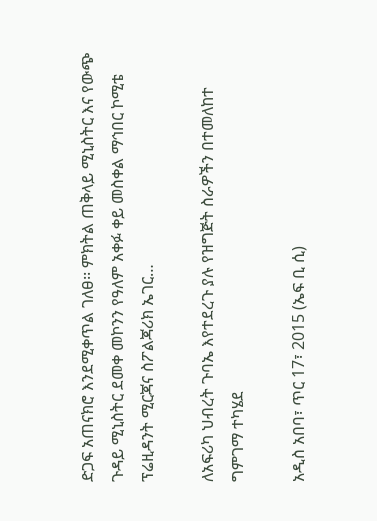ድጋፍ አጠናክሮ እንደሚቀጥል ገለፀ፡፡ ምክትል ጠቅላይ ሚኒስትር እና የውጭ ጉዳይ ሚኒስትር ደመቀ መኮንን የዓለም አቀፉ ቀይ መስቀል ማኅበር ኮሚቴ ፕሬዚዳንት ሚርጃና ስፖልጃሪክ ኤገር…

ለአፍሪካ ህብረት ጉባኤ እየተደረጉ ያሉ የዝግጅት ስራዎችን በተመለከተ ግምገማ ተካሄደ

አዲስ አበባ፣ ጥር 17፣ 2015 (ኤፍ ቢ ሲ)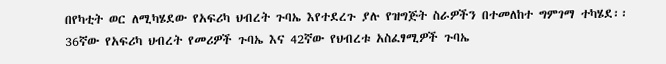በየካቲት ወር ለሚካሄደው የአፍሪካ ህብረት ጉባኤ እየተደረጉ ያሉ የዝግጅት ስራዎችን በተመለከተ ግምገማ ተካሄደ፡፡ 36ኛው የአፍሪካ ህብረት የመሪዎች ጉባኤ እና 42ኛው የህብረቱ አስፈፃሚዎች ጉባኤ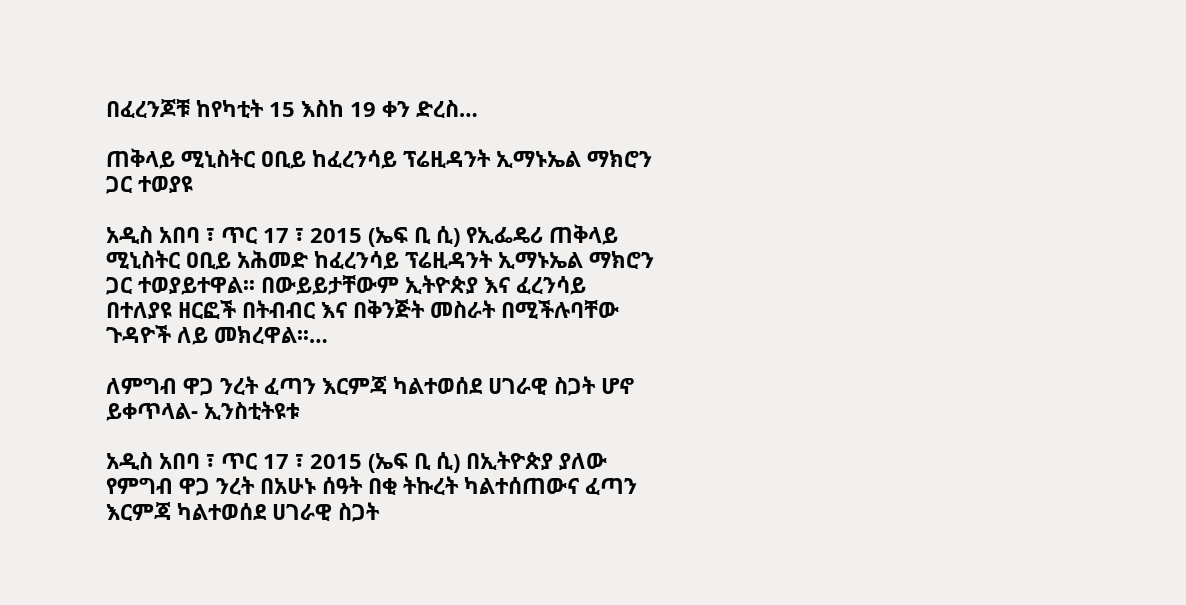በፈረንጆቹ ከየካቲት 15 እስከ 19 ቀን ድረስ…

ጠቅላይ ሚኒስትር ዐቢይ ከፈረንሳይ ፕሬዚዳንት ኢማኑኤል ማክሮን ጋር ተወያዩ

አዲስ አበባ ፣ ጥር 17 ፣ 2015 (ኤፍ ቢ ሲ) የኢፌዴሪ ጠቅላይ ሚኒስትር ዐቢይ አሕመድ ከፈረንሳይ ፕሬዚዳንት ኢማኑኤል ማክሮን ጋር ተወያይተዋል፡፡ በውይይታቸውም ኢትዮጵያ እና ፈረንሳይ በተለያዩ ዘርፎች በትብብር እና በቅንጅት መስራት በሚችሉባቸው ጉዳዮች ለይ መክረዋል፡፡…

ለምግብ ዋጋ ንረት ፈጣን እርምጃ ካልተወሰደ ሀገራዊ ስጋት ሆኖ ይቀጥላል- ኢንስቲትዩቱ

አዲስ አበባ ፣ ጥር 17 ፣ 2015 (ኤፍ ቢ ሲ) በኢትዮጵያ ያለው የምግብ ዋጋ ንረት በአሁኑ ሰዓት በቂ ትኩረት ካልተሰጠውና ፈጣን እርምጃ ካልተወሰደ ሀገራዊ ስጋት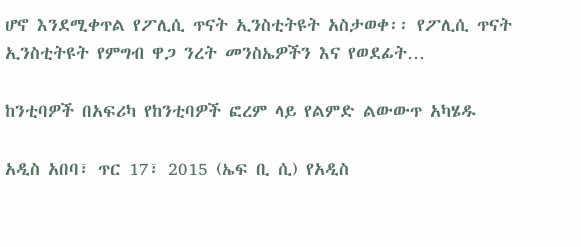ሆኖ እንደሚቀጥል የፖሊሲ ጥናት ኢንስቲትዩት አስታወቀ፡፡ የፖሊሲ ጥናት ኢንስቲትዩት የምግብ ዋጋ ንረት መንስኤዎችን እና የወደፊት…

ከንቲባዎች በአፍሪካ የከንቲባዎች ፎረም ላይ የልምድ ልውውጥ አካሄዱ

አዲስ አበባ፣ ጥር 17፣ 2015 (ኤፍ ቢ ሲ) የአዲስ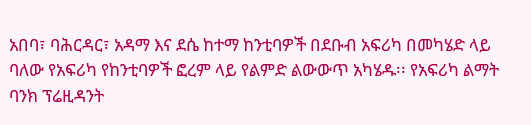አበባ፣ ባሕርዳር፣ አዳማ እና ደሴ ከተማ ከንቲባዎች በደቡብ አፍሪካ በመካሄድ ላይ ባለው የአፍሪካ የከንቲባዎች ፎረም ላይ የልምድ ልውውጥ አካሄዱ፡፡ የአፍሪካ ልማት ባንክ ፕሬዚዳንት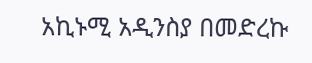አኪኑሚ አዲንስያ በመድረኩ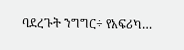ባደረጉት ንግግር÷ የአፍሪካ…